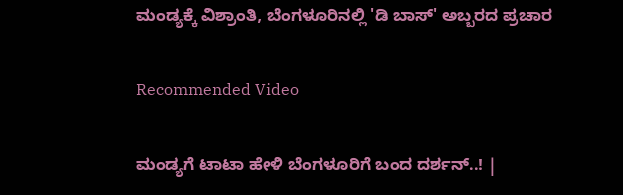ಮಂಡ್ಯಕ್ಕೆ ವಿಶ್ರಾಂತಿ, ಬೆಂಗಳೂರಿನಲ್ಲಿ 'ಡಿ ಬಾಸ್' ಅಬ್ಬರದ ಪ್ರಚಾರ

Recommended Video

ಮಂಡ್ಯಗೆ ಟಾಟಾ ಹೇಳಿ ಬೆಂಗಳೂರಿಗೆ ಬಂದ ದರ್ಶನ್..! |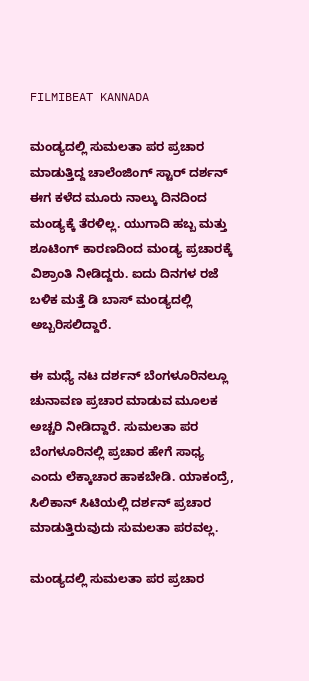FILMIBEAT KANNADA

ಮಂಡ್ಯದಲ್ಲಿ ಸುಮಲತಾ ಪರ ಪ್ರಚಾರ ಮಾಡುತ್ತಿದ್ದ ಚಾಲೆಂಜಿಂಗ್ ಸ್ಟಾರ್ ದರ್ಶನ್ ಈಗ ಕಳೆದ ಮೂರು ನಾಲ್ಕು ದಿನದಿಂದ ಮಂಡ್ಯಕ್ಕೆ ತೆರಳಿಲ್ಲ. ಯುಗಾದಿ ಹಬ್ಬ ಮತ್ತು ಶೂಟಿಂಗ್ ಕಾರಣದಿಂದ ಮಂಡ್ಯ ಪ್ರಚಾರಕ್ಕೆ ವಿಶ್ರಾಂತಿ ನೀಡಿದ್ದರು. ಐದು ದಿನಗಳ ರಜೆ ಬಳಿಕ ಮತ್ತೆ ಡಿ ಬಾಸ್ ಮಂಡ್ಯದಲ್ಲಿ ಅಬ್ಬರಿಸಲಿದ್ದಾರೆ.

ಈ ಮಧ್ಯೆ ನಟ ದರ್ಶನ್ ಬೆಂಗಳೂರಿನಲ್ಲೂ ಚುನಾವಣ ಪ್ರಚಾರ ಮಾಡುವ ಮೂಲಕ ಅಚ್ಚರಿ ನೀಡಿದ್ದಾರೆ. ಸುಮಲತಾ ಪರ ಬೆಂಗಳೂರಿನಲ್ಲಿ ಪ್ರಚಾರ ಹೇಗೆ ಸಾಧ್ಯ ಎಂದು ಲೆಕ್ಕಾಚಾರ ಹಾಕಬೇಡಿ. ಯಾಕಂದ್ರೆ, ಸಿಲಿಕಾನ್ ಸಿಟಿಯಲ್ಲಿ ದರ್ಶನ್ ಪ್ರಚಾರ ಮಾಡುತ್ತಿರುವುದು ಸುಮಲತಾ ಪರವಲ್ಲ.

ಮಂಡ್ಯದಲ್ಲಿ ಸುಮಲತಾ ಪರ ಪ್ರಚಾರ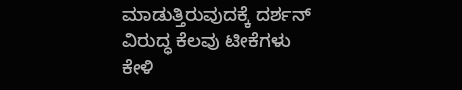ಮಾಡುತ್ತಿರುವುದಕ್ಕೆ ದರ್ಶನ್ ವಿರುದ್ಧ ಕೆಲವು ಟೀಕೆಗಳು ಕೇಳಿ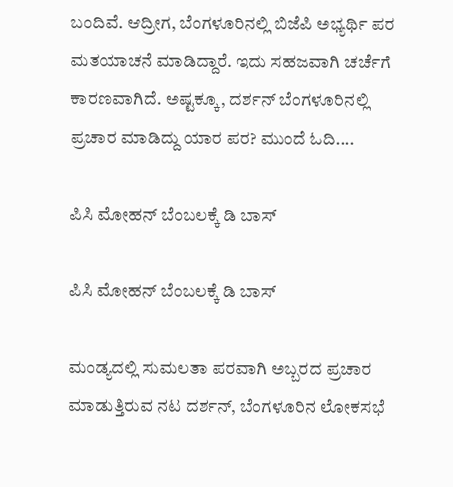ಬಂದಿವೆ. ಆದ್ರೀಗ, ಬೆಂಗಳೂರಿನಲ್ಲಿ ಬಿಜೆಪಿ ಅಭ್ಯರ್ಥಿ ಪರ ಮತಯಾಚನೆ ಮಾಡಿದ್ದಾರೆ. ಇದು ಸಹಜವಾಗಿ ಚರ್ಚೆಗೆ ಕಾರಣವಾಗಿದೆ. ಅಷ್ಟಕ್ಕೂ, ದರ್ಶನ್ ಬೆಂಗಳೂರಿನಲ್ಲಿ ಪ್ರಚಾರ ಮಾಡಿದ್ದು ಯಾರ ಪರ? ಮುಂದೆ ಓದಿ....

ಪಿಸಿ ಮೋಹನ್ ಬೆಂಬಲಕ್ಕೆ ಡಿ ಬಾಸ್

ಪಿಸಿ ಮೋಹನ್ ಬೆಂಬಲಕ್ಕೆ ಡಿ ಬಾಸ್

ಮಂಡ್ಯದಲ್ಲಿ ಸುಮಲತಾ ಪರವಾಗಿ ಅಬ್ಬರದ ಪ್ರಚಾರ ಮಾಡುತ್ತಿರುವ ನಟ ದರ್ಶನ್, ಬೆಂಗಳೂರಿನ ಲೋಕಸಭೆ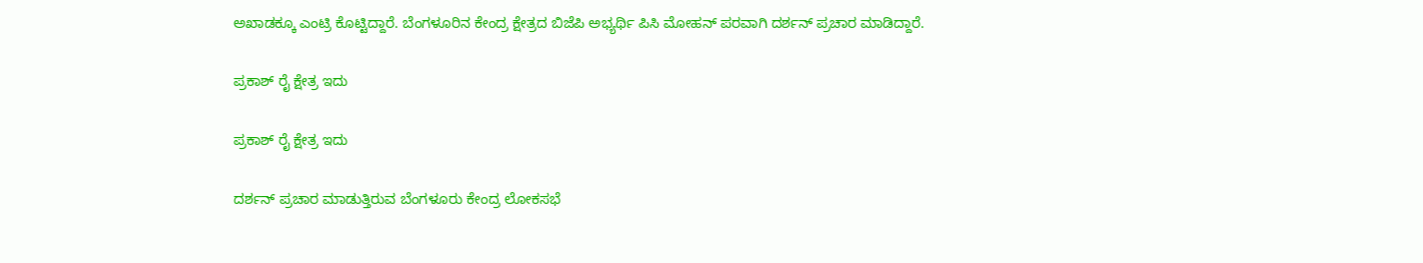ಅಖಾಡಕ್ಕೂ ಎಂಟ್ರಿ ಕೊಟ್ಟಿದ್ದಾರೆ. ಬೆಂಗಳೂರಿನ ಕೇಂದ್ರ ಕ್ಷೇತ್ರದ ಬಿಜೆಪಿ ಅಭ್ಯರ್ಥಿ ಪಿಸಿ ಮೋಹನ್ ಪರವಾಗಿ ದರ್ಶನ್ ಪ್ರಚಾರ ಮಾಡಿದ್ದಾರೆ.

ಪ್ರಕಾಶ್ ರೈ ಕ್ಷೇತ್ರ ಇದು

ಪ್ರಕಾಶ್ ರೈ ಕ್ಷೇತ್ರ ಇದು

ದರ್ಶನ್ ಪ್ರಚಾರ ಮಾಡುತ್ತಿರುವ ಬೆಂಗಳೂರು ಕೇಂದ್ರ ಲೋಕಸಭೆ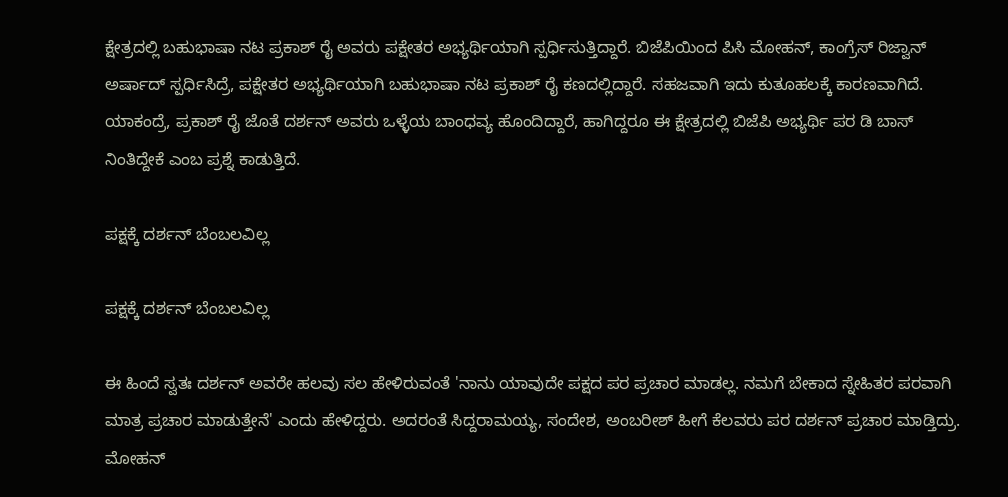ಕ್ಷೇತ್ರದಲ್ಲಿ ಬಹುಭಾಷಾ ನಟ ಪ್ರಕಾಶ್ ರೈ ಅವರು ಪಕ್ಷೇತರ ಅಭ್ಯರ್ಥಿಯಾಗಿ ಸ್ಪರ್ಧಿಸುತ್ತಿದ್ದಾರೆ. ಬಿಜೆಪಿಯಿಂದ ಪಿಸಿ ಮೋಹನ್, ಕಾಂಗ್ರೆಸ್ ರಿಜ್ವಾನ್ ಅರ್ಷಾದ್ ಸ್ಪರ್ಧಿಸಿದ್ರೆ, ಪಕ್ಷೇತರ ಅಭ್ಯರ್ಥಿಯಾಗಿ ಬಹುಭಾಷಾ ನಟ ಪ್ರಕಾಶ್ ರೈ ಕಣದಲ್ಲಿದ್ದಾರೆ. ಸಹಜವಾಗಿ ಇದು ಕುತೂಹಲಕ್ಕೆ ಕಾರಣವಾಗಿದೆ. ಯಾಕಂದ್ರೆ, ಪ್ರಕಾಶ್ ರೈ ಜೊತೆ ದರ್ಶನ್ ಅವರು ಒಳ್ಳೆಯ ಬಾಂಧವ್ಯ ಹೊಂದಿದ್ದಾರೆ, ಹಾಗಿದ್ದರೂ ಈ ಕ್ಷೇತ್ರದಲ್ಲಿ ಬಿಜೆಪಿ ಅಭ್ಯರ್ಥಿ ಪರ ಡಿ ಬಾಸ್ ನಿಂತಿದ್ದೇಕೆ ಎಂಬ ಪ್ರಶ್ನೆ ಕಾಡುತ್ತಿದೆ.

ಪಕ್ಷಕ್ಕೆ ದರ್ಶನ್ ಬೆಂಬಲವಿಲ್ಲ

ಪಕ್ಷಕ್ಕೆ ದರ್ಶನ್ ಬೆಂಬಲವಿಲ್ಲ

ಈ ಹಿಂದೆ ಸ್ವತಃ ದರ್ಶನ್ ಅವರೇ ಹಲವು ಸಲ ಹೇಳಿರುವಂತೆ 'ನಾನು ಯಾವುದೇ ಪಕ್ಷದ ಪರ ಪ್ರಚಾರ ಮಾಡಲ್ಲ. ನಮಗೆ ಬೇಕಾದ ಸ್ನೇಹಿತರ ಪರವಾಗಿ ಮಾತ್ರ ಪ್ರಚಾರ ಮಾಡುತ್ತೇನೆ' ಎಂದು ಹೇಳಿದ್ದರು. ಅದರಂತೆ ಸಿದ್ದರಾಮಯ್ಯ, ಸಂದೇಶ, ಅಂಬರೀಶ್ ಹೀಗೆ ಕೆಲವರು ಪರ ದರ್ಶನ್ ಪ್ರಚಾರ ಮಾಡ್ತಿದ್ರು. ಮೋಹನ್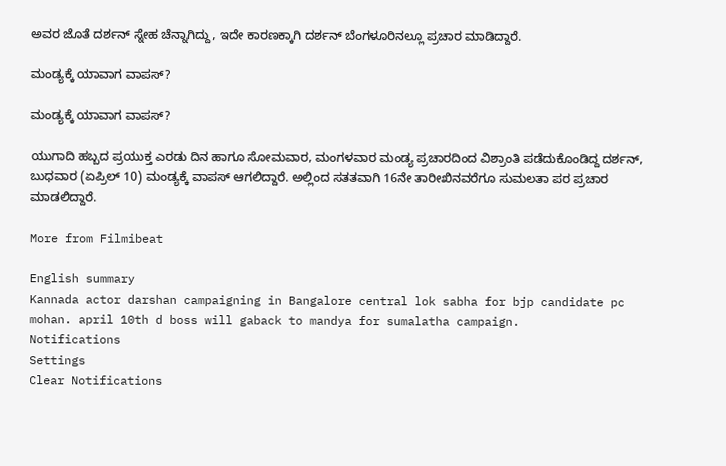ಅವರ ಜೊತೆ ದರ್ಶನ್ ಸ್ನೇಹ ಚೆನ್ನಾಗಿದ್ದು, ಇದೇ ಕಾರಣಕ್ಕಾಗಿ ದರ್ಶನ್ ಬೆಂಗಳೂರಿನಲ್ಲೂ ಪ್ರಚಾರ ಮಾಡಿದ್ದಾರೆ.

ಮಂಡ್ಯಕ್ಕೆ ಯಾವಾಗ ವಾಪಸ್?

ಮಂಡ್ಯಕ್ಕೆ ಯಾವಾಗ ವಾಪಸ್?

ಯುಗಾದಿ ಹಬ್ಬದ ಪ್ರಯುಕ್ತ ಎರಡು ದಿನ ಹಾಗೂ ಸೋಮವಾರ, ಮಂಗಳವಾರ ಮಂಡ್ಯ ಪ್ರಚಾರದಿಂದ ವಿಶ್ರಾಂತಿ ಪಡೆದುಕೊಂಡಿದ್ದ ದರ್ಶನ್, ಬುಧವಾರ (ಏಪ್ರಿಲ್ 10) ಮಂಡ್ಯಕ್ಕೆ ವಾಪಸ್ ಆಗಲಿದ್ದಾರೆ. ಅಲ್ಲಿಂದ ಸತತವಾಗಿ 16ನೇ ತಾರೀಖಿನವರೆಗೂ ಸುಮಲತಾ ಪರ ಪ್ರಚಾರ ಮಾಡಲಿದ್ದಾರೆ.

More from Filmibeat

English summary
Kannada actor darshan campaigning in Bangalore central lok sabha for bjp candidate pc mohan. april 10th d boss will gaback to mandya for sumalatha campaign.
Notifications
Settings
Clear Notifications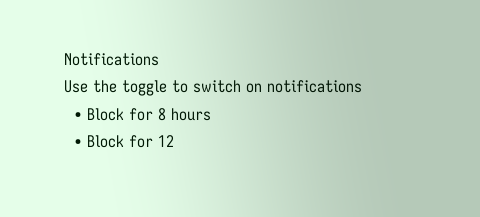Notifications
Use the toggle to switch on notifications
  • Block for 8 hours
  • Block for 12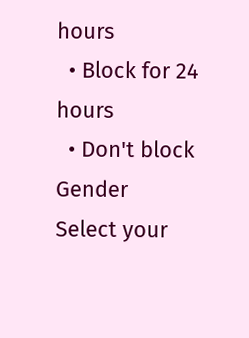hours
  • Block for 24 hours
  • Don't block
Gender
Select your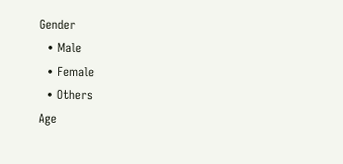Gender
  • Male
  • Female
  • Others
Age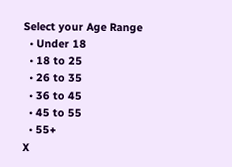Select your Age Range
  • Under 18
  • 18 to 25
  • 26 to 35
  • 36 to 45
  • 45 to 55
  • 55+
X